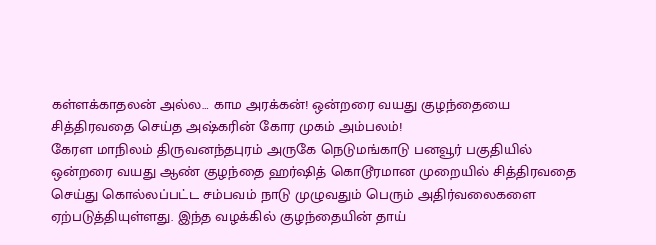கள்ளக்காதலன் அல்ல… காம அரக்கன்! ஒன்றரை வயது குழந்தையை சித்திரவதை செய்த அஷ்கரின் கோர முகம் அம்பலம்!
கேரள மாநிலம் திருவனந்தபுரம் அருகே நெடுமங்காடு பனவூர் பகுதியில் ஒன்றரை வயது ஆண் குழந்தை ஹர்ஷித் கொடூரமான முறையில் சித்திரவதை செய்து கொல்லப்பட்ட சம்பவம் நாடு முழுவதும் பெரும் அதிர்வலைகளை ஏற்படுத்தியுள்ளது. இந்த வழக்கில் குழந்தையின் தாய்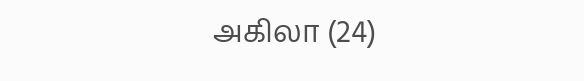அகிலா (24)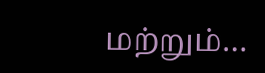மற்றும்…